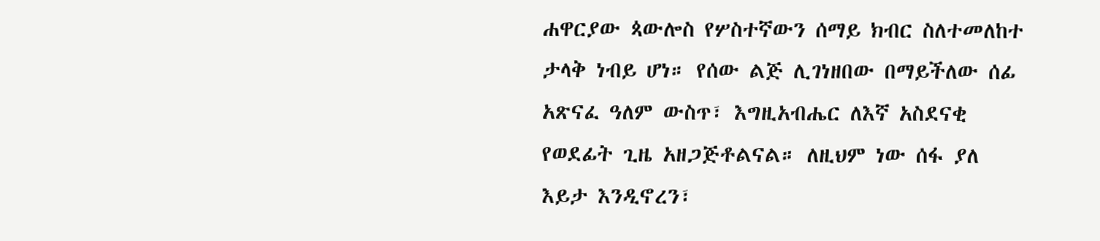ሐዋርያው ጳውሎስ የሦስተኛውን ሰማይ ክብር ስለተመለከተ ታላቅ ነብይ ሆነ። የሰው ልጅ ሊገነዘበው በማይችለው ሰፊ አጽናፈ ዓለም ውስጥ፣ እግዚአብሔር ለእኛ አስደናቂ የወደፊት ጊዜ አዘጋጅቶልናል። ለዚህም ነው ሰፋ ያለ እይታ እንዲኖረን፣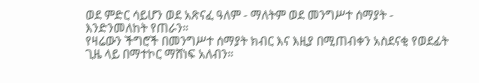ወደ ምድር ሳይሆን ወደ አጽናፈ ዓለም - ማለትም ወደ መንግሥተ ሰማያት - እንድንመለከት የጠራን።
የዛሬውን ችግሮች በመንግሥተ ሰማያት ክብር እና እዚያ በሚጠብቀን አስደናቂ የወደፊት ጊዜ ላይ በማተኮር ማሸነፍ አለብን።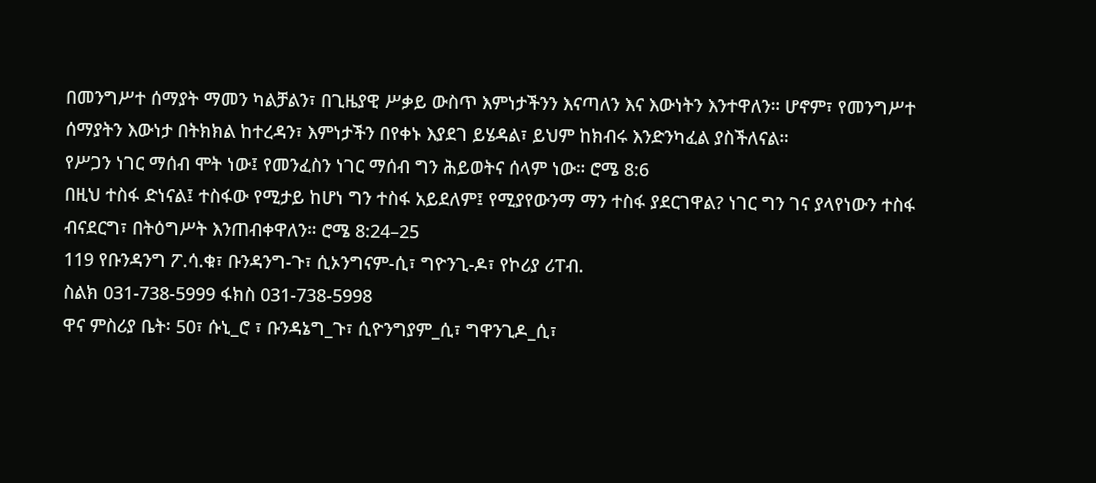በመንግሥተ ሰማያት ማመን ካልቻልን፣ በጊዜያዊ ሥቃይ ውስጥ እምነታችንን እናጣለን እና እውነትን እንተዋለን። ሆኖም፣ የመንግሥተ ሰማያትን እውነታ በትክክል ከተረዳን፣ እምነታችን በየቀኑ እያደገ ይሄዳል፣ ይህም ከክብሩ እንድንካፈል ያስችለናል።
የሥጋን ነገር ማሰብ ሞት ነው፤ የመንፈስን ነገር ማሰብ ግን ሕይወትና ሰላም ነው። ሮሜ 8:6
በዚህ ተስፋ ድነናል፤ ተስፋው የሚታይ ከሆነ ግን ተስፋ አይደለም፤ የሚያየውንማ ማን ተስፋ ያደርገዋል? ነገር ግን ገና ያላየነውን ተስፋ ብናደርግ፣ በትዕግሥት እንጠብቀዋለን። ሮሜ 8:24–25
119 የቡንዳንግ ፖ.ሳ.ቁ፣ ቡንዳንግ-ጉ፣ ሲኦንግናም-ሲ፣ ግዮንጊ-ዶ፣ የኮሪያ ሪፐብ.
ስልክ 031-738-5999 ፋክስ 031-738-5998
ዋና ምስሪያ ቤት፡ 50፣ ሱኒ_ሮ ፣ ቡንዳኔግ_ጉ፣ ሲዮንግያም_ሲ፣ ግዋንጊዶ_ሲ፣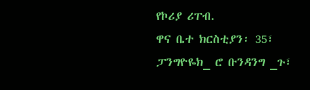የኮሪያ ሪፐብ.
ዋና ቤተ ክርስቲያን፡ 35፣ ፓንግዮዬክ_ ሮ ቡንዳንግ _ጉ፣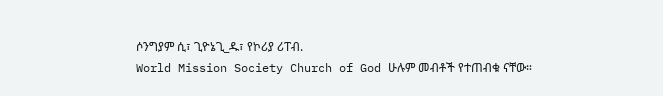ሶንግያም ሲ፣ ጊዮኔጊ_ዱ፣ የኮሪያ ሪፐብ.
World Mission Society Church of God ሁሉም መብቶች የተጠብቁ ናቸው።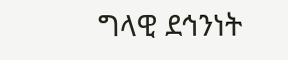ግላዊ ደኅንነት